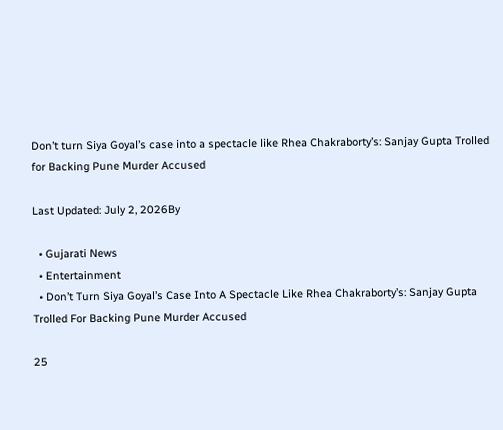Don’t turn Siya Goyal’s case into a spectacle like Rhea Chakraborty’s: Sanjay Gupta Trolled for Backing Pune Murder Accused

Last Updated: July 2, 2026By

  • Gujarati News
  • Entertainment
  • Don’t Turn Siya Goyal’s Case Into A Spectacle Like Rhea Chakraborty’s: Sanjay Gupta Trolled For Backing Pune Murder Accused

25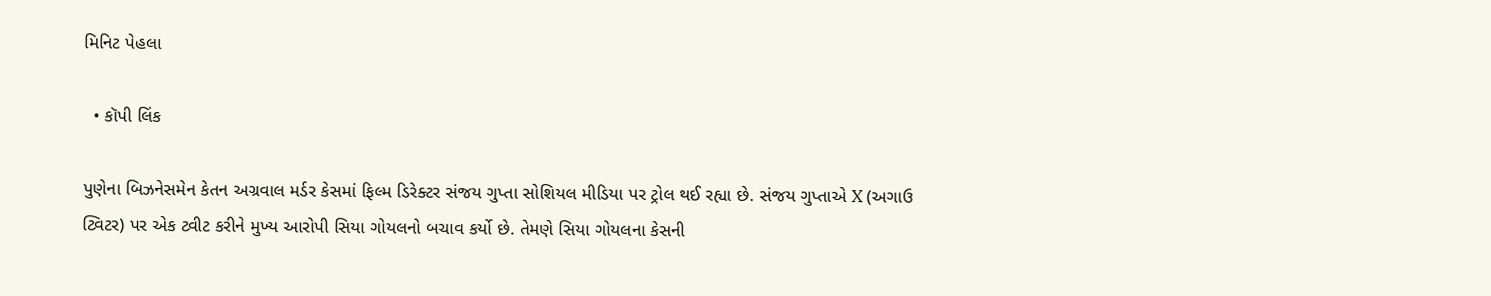મિનિટ પેહલા

  • કૉપી લિંક

પુણેના બિઝનેસમેન કેતન અગ્રવાલ મર્ડર કેસમાં ફિલ્મ ડિરેક્ટર સંજય ગુપ્તા સોશિયલ મીડિયા પર ટ્રોલ થઈ રહ્યા છે. સંજય ગુપ્તાએ X (અગાઉ ટ્વિટર) પર એક ટ્વીટ કરીને મુખ્ય આરોપી સિયા ગોયલનો બચાવ કર્યો છે. તેમણે સિયા ગોયલના કેસની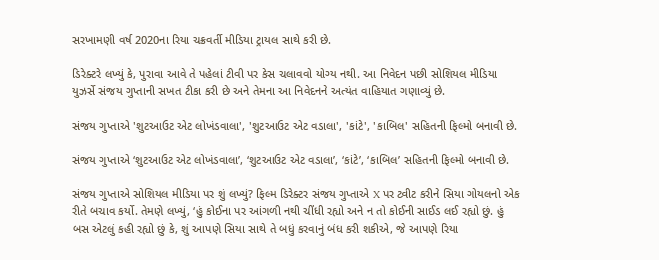સરખામણી વર્ષ 2020ના રિયા ચક્રવર્તી મીડિયા ટ્રાયલ સાથે કરી છે.

ડિરેક્ટરે લખ્યું કે, પુરાવા આવે તે પહેલાં ટીવી પર કેસ ચલાવવો યોગ્ય નથી. આ નિવેદન પછી સોશિયલ મીડિયા યુઝર્સે સંજય ગુપ્તાની સખત ટીકા કરી છે અને તેમના આ નિવેદનને અત્યંત વાહિયાત ગણાવ્યું છે.

સંજય ગુપ્તાએ 'શુટઆઉટ એટ લોખંડવાલા', 'શુટઆઉટ એટ વડાલા', 'કાંટે', 'કાબિલ' સહિતની ફિલ્મો બનાવી છે.

સંજય ગુપ્તાએ ‘શુટઆઉટ એટ લોખંડવાલા’, ‘શુટઆઉટ એટ વડાલા’, ‘કાંટે’, ‘કાબિલ’ સહિતની ફિલ્મો બનાવી છે.

સંજય ગુપ્તાએ સોશિયલ મીડિયા પર શું લખ્યું? ફિલ્મ ડિરેક્ટર સંજય ગુપ્તાએ X પર ટ્વીટ કરીને સિયા ગોયલનો એક રીતે બચાવ કર્યો. તેમણે લખ્યું, ‘હું કોઈના પર આંગળી નથી ચીંધી રહ્યો અને ન તો કોઈની સાઈડ લઈ રહ્યો છું. હું બસ એટલું કહી રહ્યો છું કે, શું આપણે સિયા સાથે તે બધું કરવાનું બંધ કરી શકીએ, જે આપણે રિયા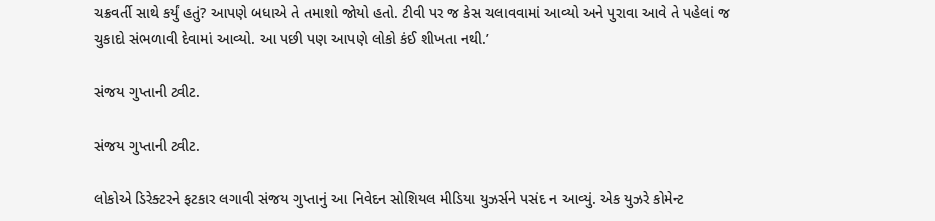ચક્રવર્તી સાથે કર્યું હતું? આપણે બધાએ તે તમાશો જોયો હતો. ટીવી પર જ કેસ ચલાવવામાં આવ્યો અને પુરાવા આવે તે પહેલાં જ ચુકાદો સંભળાવી દેવામાં આવ્યો. આ પછી પણ આપણે લોકો કંઈ શીખતા નથી.’

સંજય ગુપ્તાની ટ્વીટ.

સંજય ગુપ્તાની ટ્વીટ.

લોકોએ ડિરેક્ટરને ફટકાર લગાવી સંજય ગુપ્તાનું આ નિવેદન સોશિયલ મીડિયા યુઝર્સને પસંદ ન આવ્યું. એક યુઝરે કોમેન્ટ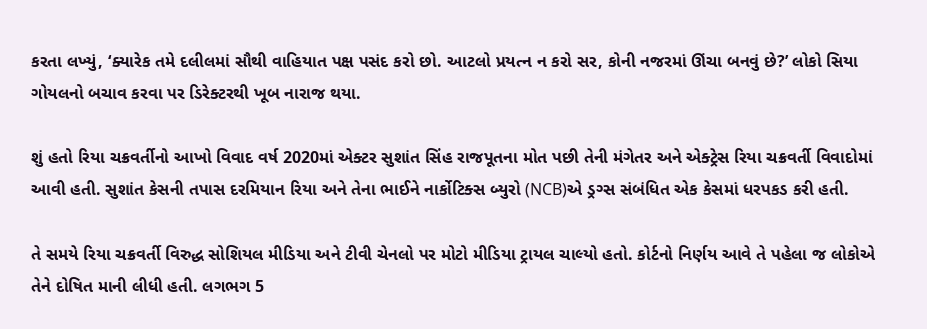કરતા લખ્યું, ‘ક્યારેક તમે દલીલમાં સૌથી વાહિયાત પક્ષ પસંદ કરો છો. આટલો પ્રયત્ન ન કરો સર, કોની નજરમાં ઊંચા બનવું છે?’ લોકો સિયા ગોયલનો બચાવ કરવા પર ડિરેક્ટરથી ખૂબ નારાજ થયા.

શું હતો રિયા ચક્રવર્તીનો આખો વિવાદ વર્ષ 2020માં એક્ટર સુશાંત સિંહ રાજપૂતના મોત પછી તેની મંગેતર અને એક્ટ્રેસ રિયા ચક્રવર્તી વિવાદોમાં આવી હતી. સુશાંત કેસની તપાસ દરમિયાન રિયા અને તેના ભાઈને નાર્કોટિક્સ બ્યુરો (NCB)એ ડ્રગ્સ સંબંધિત એક કેસમાં ધરપકડ કરી હતી.

તે સમયે રિયા ચક્રવર્તી વિરુદ્ધ સોશિયલ મીડિયા અને ટીવી ચેનલો પર મોટો મીડિયા ટ્રાયલ ચાલ્યો હતો. કોર્ટનો નિર્ણય આવે તે પહેલા જ લોકોએ તેને દોષિત માની લીધી હતી. લગભગ 5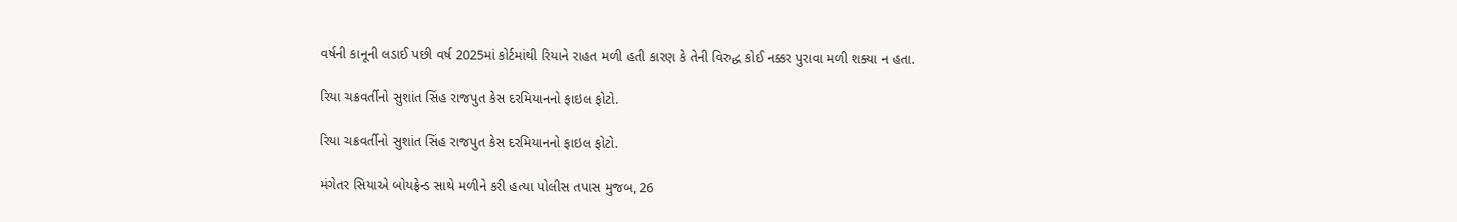વર્ષની કાનૂની લડાઈ પછી વર્ષ 2025માં કોર્ટમાંથી રિયાને રાહત મળી હતી કારણ કે તેની વિરુદ્ધ કોઈ નક્કર પુરાવા મળી શક્યા ન હતા.

રિયા ચક્રવર્તીનો સુશાંત સિંહ રાજપુત કેસ દરમિયાનનો ફાઇલ ફોટો.

રિયા ચક્રવર્તીનો સુશાંત સિંહ રાજપુત કેસ દરમિયાનનો ફાઇલ ફોટો.

મંગેતર સિયાએ બોયફ્રેન્ડ સાથે મળીને કરી હત્યા પોલીસ તપાસ મુજબ, 26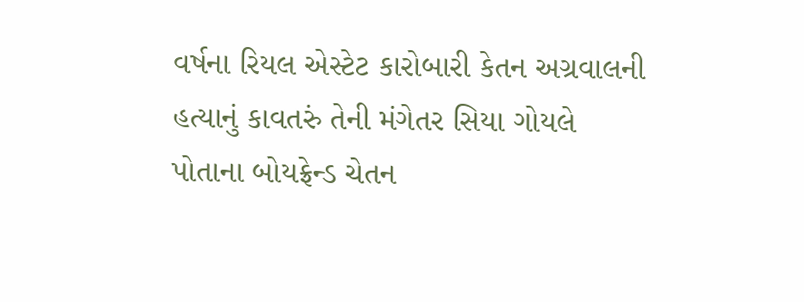વર્ષના રિયલ એસ્ટેટ કારોબારી કેતન અગ્રવાલની હત્યાનું કાવતરું તેની મંગેતર સિયા ગોયલે પોતાના બોયફ્રેન્ડ ચેતન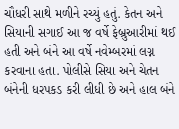ચૌધરી સાથે મળીને રચ્યું હતું. કેતન અને સિયાની સગાઈ આ જ વર્ષે ફેબ્રુઆરીમાં થઈ હતી અને બંને આ વર્ષે નવેમ્બરમાં લગ્ન કરવાના હતા. પોલીસે સિયા અને ચેતન બંનેની ધરપકડ કરી લીધી છે અને હાલ બંને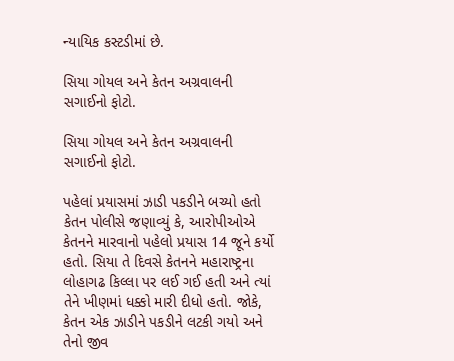ન્યાયિક કસ્ટડીમાં છે.

સિયા ગોયલ અને કેતન અગ્રવાલની સગાઈનો ફોટો.

સિયા ગોયલ અને કેતન અગ્રવાલની સગાઈનો ફોટો.

પહેલાં પ્રયાસમાં ઝાડી પકડીને બચ્યો હતો કેતન પોલીસે જણાવ્યું કે, આરોપીઓએ કેતનને મારવાનો પહેલો પ્રયાસ 14 જૂને કર્યો હતો. સિયા તે દિવસે કેતનને મહારાષ્ટ્રના લોહાગઢ કિલ્લા પર લઈ ગઈ હતી અને ત્યાં તેને ખીણમાં ધક્કો મારી દીધો હતો. જોકે, કેતન એક ઝાડીને પકડીને લટકી ગયો અને તેનો જીવ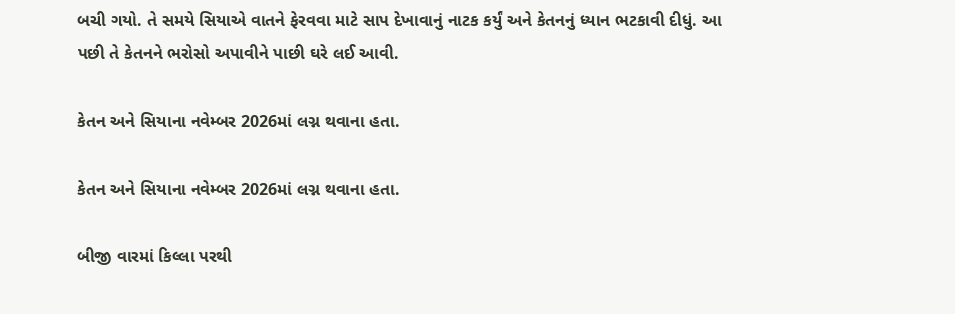બચી ગયો. તે સમયે સિયાએ વાતને ફેરવવા માટે સાપ દેખાવાનું નાટક કર્યું અને કેતનનું ધ્યાન ભટકાવી દીધું. આ પછી તે કેતનને ભરોસો અપાવીને પાછી ઘરે લઈ આવી.

કેતન અને સિયાના નવેમ્બર 2026માં લગ્ન થવાના હતા.

કેતન અને સિયાના નવેમ્બર 2026માં લગ્ન થવાના હતા.

બીજી વારમાં કિલ્લા પરથી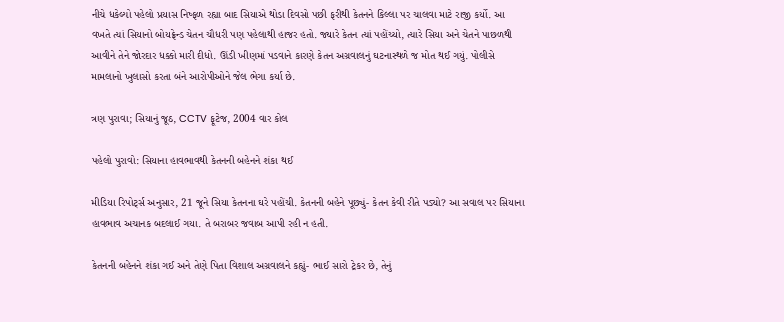નીચે ધકેલ્યો પહેલો પ્રયાસ નિષ્ફળ રહ્યા બાદ સિયાએ થોડા દિવસો પછી ફરીથી કેતનને કિલ્લા પર ચાલવા માટે રાજી કર્યો. આ વખતે ત્યાં સિયાનો બોયફ્રેન્ડ ચેતન ચૌધરી પણ પહેલાથી હાજર હતો. જ્યારે કેતન ત્યાં પહોંચ્યો, ત્યારે સિયા અને ચેતને પાછળથી આવીને તેને જોરદાર ધક્કો મારી દીધો. ઊંડી ખીણમાં પડવાને કારણે કેતન અગ્રવાલનું ઘટનાસ્થળે જ મોત થઈ ગયું. પોલીસે મામલાનો ખુલાસો કરતા બંને આરોપીઓને જેલ ભેગા કર્યા છે.

ત્રણ પુરાવા; સિયાનું જૂઠ, CCTV ફૂટેજ, 2004 વાર કોલ

પહેલો પુરાવો: સિયાના હાવભાવથી કેતનની બહેનને શંકા થઈ

મીડિયા રિપોર્ટ્સ અનુસાર, 21 જૂને સિયા કેતનના ઘરે પહોંચી. કેતનની બહેને પૂછ્યું- કેતન કેવી રીતે પડ્યો? આ સવાલ પર સિયાના હાવભાવ અચાનક બદલાઈ ગયા. તે બરાબર જવાબ આપી રહી ન હતી.

કેતનની બહેનને શંકા ગઈ અને તેણે પિતા વિશાલ અગ્રવાલને કહ્યું- ભાઈ સારો ટ્રેકર છે, તેનું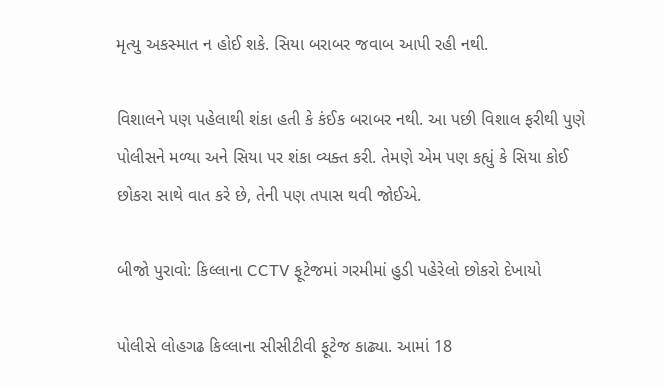મૃત્યુ અકસ્માત ન હોઈ શકે. સિયા બરાબર જવાબ આપી રહી નથી.

વિશાલને પણ પહેલાથી શંકા હતી કે કંઈક બરાબર નથી. આ પછી વિશાલ ફરીથી પુણે પોલીસને મળ્યા અને સિયા પર શંકા વ્યક્ત કરી. તેમણે એમ પણ કહ્યું કે સિયા કોઈ છોકરા સાથે વાત કરે છે, તેની પણ તપાસ થવી જોઈએ.

બીજો પુરાવો: કિલ્લાના CCTV ફૂટેજમાં ગરમીમાં હુડી પહેરેલો છોકરો દેખાયો

પોલીસે લોહગઢ કિલ્લાના સીસીટીવી ફૂટેજ કાઢ્યા. આમાં 18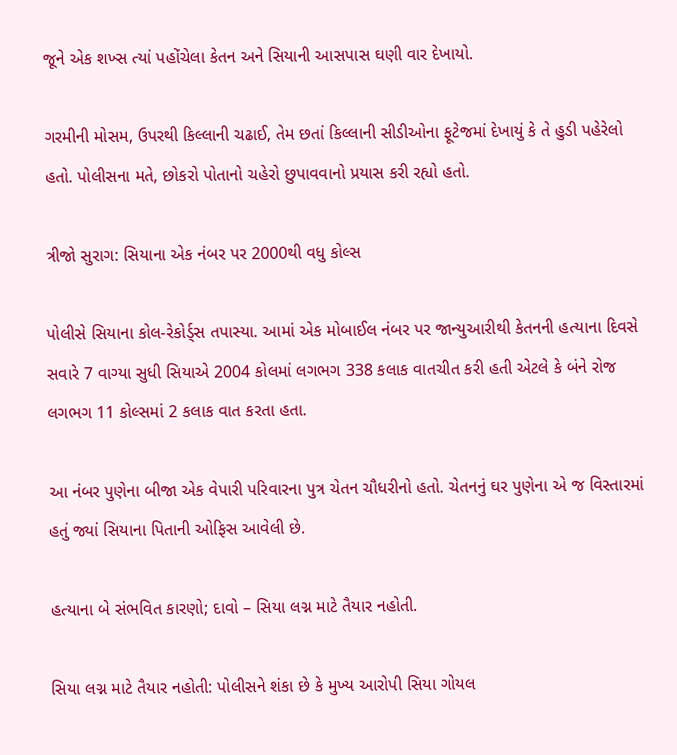જૂને એક શખ્સ ત્યાં પહોંચેલા કેતન અને સિયાની આસપાસ ઘણી વાર દેખાયો.

ગરમીની મોસમ, ઉપરથી કિલ્લાની ચઢાઈ, તેમ છતાં કિલ્લાની સીડીઓના ફૂટેજમાં દેખાયું કે તે હુડી પહેરેલો હતો. પોલીસના મતે, છોકરો પોતાનો ચહેરો છુપાવવાનો પ્રયાસ કરી રહ્યો હતો.

ત્રીજો સુરાગ: સિયાના એક નંબર પર 2000થી વધુ કોલ્સ

પોલીસે સિયાના કોલ-રેકોર્ડ્સ તપાસ્યા. આમાં એક મોબાઈલ નંબર પર જાન્યુઆરીથી કેતનની હત્યાના દિવસે સવારે 7 વાગ્યા સુધી સિયાએ 2004 કોલમાં લગભગ 338 કલાક વાતચીત કરી હતી એટલે કે બંને રોજ લગભગ 11 કોલ્સમાં 2 કલાક વાત કરતા હતા.

આ નંબર પુણેના બીજા એક વેપારી પરિવારના પુત્ર ચેતન ચૌધરીનો હતો. ચેતનનું ઘર પુણેના એ જ વિસ્તારમાં હતું જ્યાં સિયાના પિતાની ઓફિસ આવેલી છે.

હત્યાના બે સંભવિત કારણો; દાવો – સિયા લગ્ન માટે તૈયાર નહોતી.

સિયા લગ્ન માટે તૈયાર નહોતી: પોલીસને શંકા છે કે મુખ્ય આરોપી સિયા ગોયલ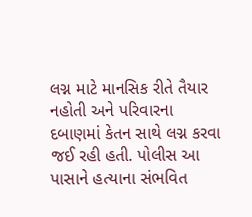લગ્ન માટે માનસિક રીતે તૈયાર નહોતી અને પરિવારના દબાણમાં કેતન સાથે લગ્ન કરવા જઈ રહી હતી. પોલીસ આ પાસાને હત્યાના સંભવિત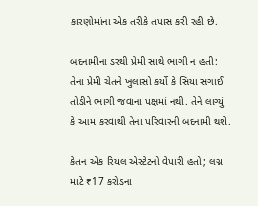કારણોમાંના એક તરીકે તપાસ કરી રહી છે.

બદનામીના ડરથી પ્રેમી સાથે ભાગી ન હતી: તેના પ્રેમી ચેતને ખુલાસો કર્યો કે સિયા સગાઈ તોડીને ભાગી જવાના પક્ષમાં નથી. તેને લાગ્યું કે આમ કરવાથી તેના પરિવારની બદનામી થશે.

કેતન એક રિયલ એસ્ટેટનો વેપારી હતો; લગ્ન માટે ₹17 કરોડના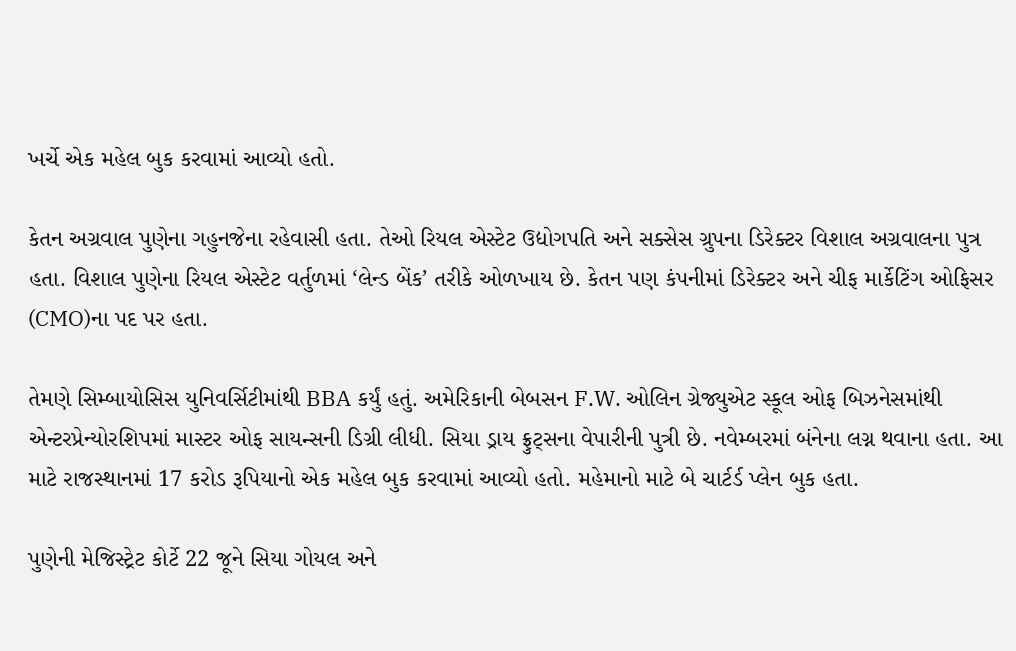ખર્ચે એક મહેલ બુક કરવામાં આવ્યો હતો.

કેતન અગ્રવાલ પુણેના ગહુનજેના રહેવાસી હતા. તેઓ રિયલ એસ્ટેટ ઉદ્યોગપતિ અને સક્સેસ ગ્રુપના ડિરેક્ટર વિશાલ અગ્રવાલના પુત્ર હતા. વિશાલ પુણેના રિયલ એસ્ટેટ વર્તુળમાં ‘લેન્ડ બેંક’ તરીકે ઓળખાય છે. કેતન પણ કંપનીમાં ડિરેક્ટર અને ચીફ માર્કેટિંગ ઓફિસર (CMO)ના પદ પર હતા.

તેમણે સિમ્બાયોસિસ યુનિવર્સિટીમાંથી BBA કર્યું હતું. અમેરિકાની બેબસન F.W. ઓલિન ગ્રેજ્યુએટ સ્કૂલ ઓફ બિઝનેસમાંથી એન્ટરપ્રેન્યોરશિપમાં માસ્ટર ઓફ સાયન્સની ડિગ્રી લીધી. સિયા ડ્રાય ફ્રુટ્સના વેપારીની પુત્રી છે. નવેમ્બરમાં બંનેના લગ્ન થવાના હતા. આ માટે રાજસ્થાનમાં 17 કરોડ રૂપિયાનો એક મહેલ બુક કરવામાં આવ્યો હતો. મહેમાનો માટે બે ચાર્ટર્ડ પ્લેન બુક હતા.

પુણેની મેજિસ્ટ્રેટ કોર્ટે 22 જૂને સિયા ગોયલ અને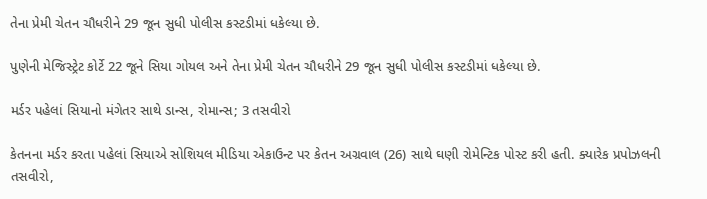તેના પ્રેમી ચેતન ચૌધરીને 29 જૂન સુધી પોલીસ કસ્ટડીમાં ધકેલ્યા છે.

પુણેની મેજિસ્ટ્રેટ કોર્ટે 22 જૂને સિયા ગોયલ અને તેના પ્રેમી ચેતન ચૌધરીને 29 જૂન સુધી પોલીસ કસ્ટડીમાં ધકેલ્યા છે.

મર્ડર પહેલાં સિયાનો મંગેતર સાથે ડાન્સ, રોમાન્સ; 3 તસવીરો

કેતનના મર્ડર કરતા પહેલાં સિયાએ સોશિયલ મીડિયા એકાઉન્ટ પર કેતન અગ્રવાલ (26) સાથે ઘણી રોમેન્ટિક પોસ્ટ કરી હતી. ક્યારેક પ્રપોઝલની તસવીરો,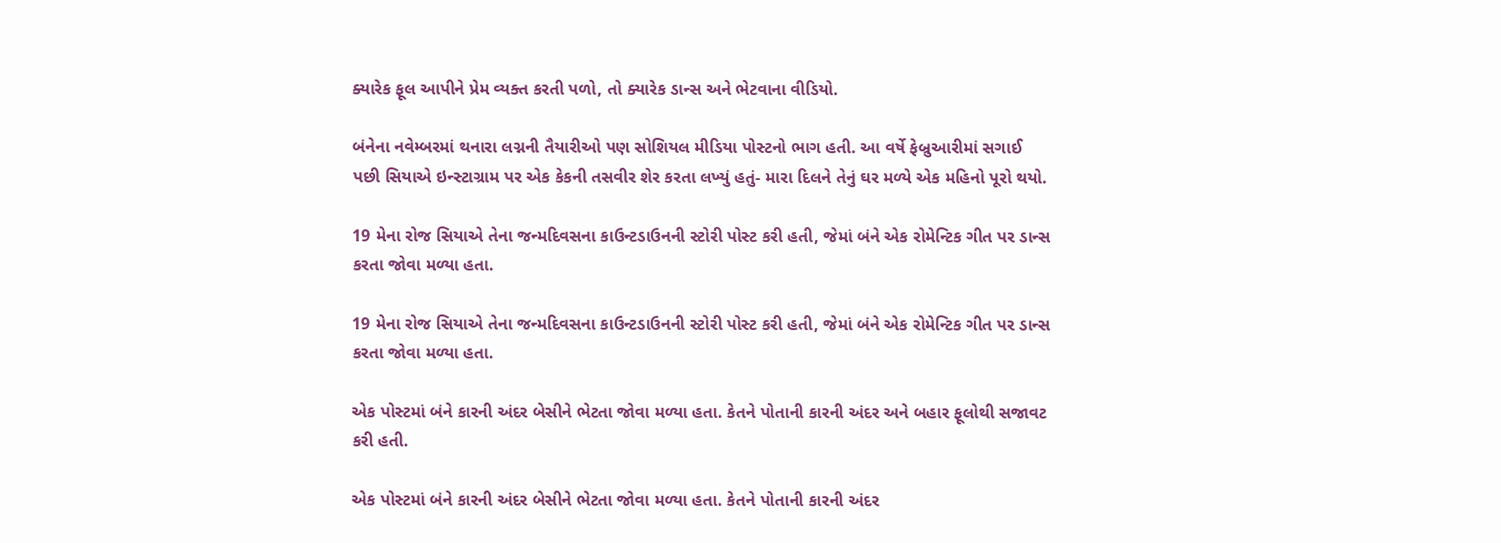ક્યારેક ફૂલ આપીને પ્રેમ વ્યક્ત કરતી પળો, તો ક્યારેક ડાન્સ અને ભેટવાના વીડિયો.

બંનેના નવેમ્બરમાં થનારા લગ્નની તૈયારીઓ પણ સોશિયલ મીડિયા પોસ્ટનો ભાગ હતી. આ વર્ષે ફેબ્રુઆરીમાં સગાઈ પછી સિયાએ ઇન્સ્ટાગ્રામ પર એક કેકની તસવીર શેર કરતા લખ્યું હતું- મારા દિલને તેનું ઘર મળ્યે એક મહિનો પૂરો થયો.

19 મેના રોજ સિયાએ તેના જન્મદિવસના કાઉન્ટડાઉનની સ્ટોરી પોસ્ટ કરી હતી, જેમાં બંને એક રોમેન્ટિક ગીત પર ડાન્સ કરતા જોવા મળ્યા હતા.

19 મેના રોજ સિયાએ તેના જન્મદિવસના કાઉન્ટડાઉનની સ્ટોરી પોસ્ટ કરી હતી, જેમાં બંને એક રોમેન્ટિક ગીત પર ડાન્સ કરતા જોવા મળ્યા હતા.

એક પોસ્ટમાં બંને કારની અંદર બેસીને ભેટતા જોવા મળ્યા હતા. કેતને પોતાની કારની અંદર અને બહાર ફૂલોથી સજાવટ કરી હતી.

એક પોસ્ટમાં બંને કારની અંદર બેસીને ભેટતા જોવા મળ્યા હતા. કેતને પોતાની કારની અંદર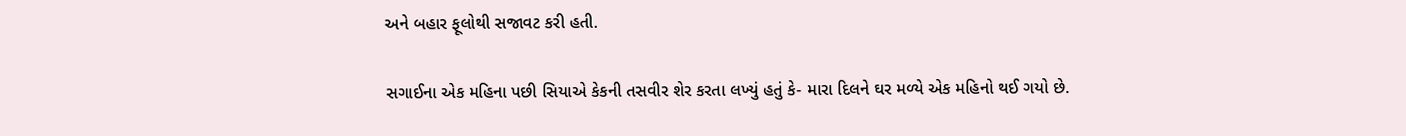અને બહાર ફૂલોથી સજાવટ કરી હતી.

સગાઈના એક મહિના પછી સિયાએ કેકની તસવીર શેર કરતા લખ્યું હતું કે- મારા દિલને ઘર મળ્યે એક મહિનો થઈ ગયો છે.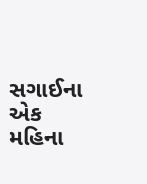સગાઈના એક મહિના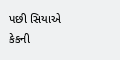પછી સિયાએ કેકની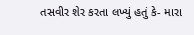તસવીર શેર કરતા લખ્યું હતું કે- મારા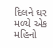દિલને ઘર મળ્યે એક મહિનો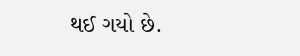થઈ ગયો છે.